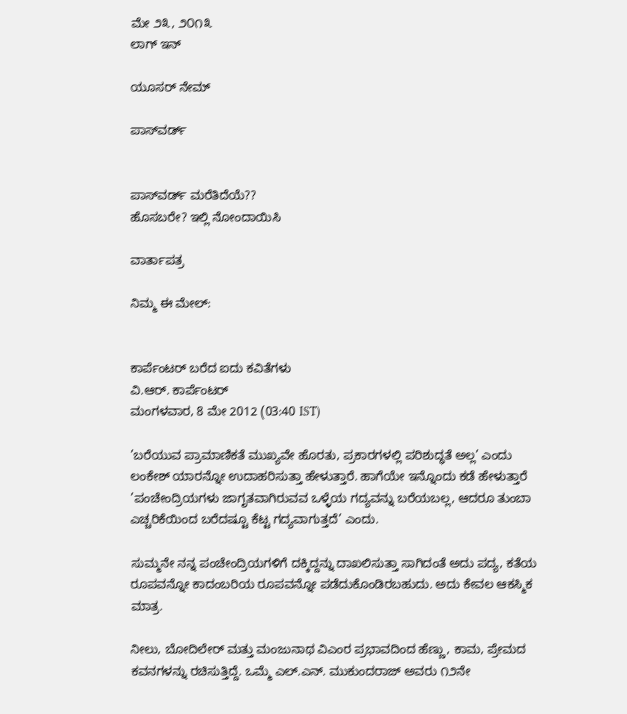ಮೇ ೨೩, ೨೦೧೩
ಲಾಗ್ ಇನ್

ಯೂಸರ್ ನೇಮ್

ಪಾಸ್‌ವರ್ಡ್


ಪಾಸ್‌ವರ್ಡ್ ಮರೆತಿದೆಯೆ??
ಹೊಸಬರೇ? ಇಲ್ಲಿ ನೋಂದಾಯಿಸಿ

ವಾರ್ತಾಪತ್ರ

ನಿಮ್ಮ ಈ ಮೇಲ್:


ಕಾರ್ಪೆಂಟರ್ ಬರೆದ ಐದು ಕವಿತೆಗಳು
ವಿ.ಆರ್. ಕಾರ್ಪೆಂಟರ್
ಮಂಗಳವಾರ, 8 ಮೇ 2012 (03:40 IST)

’ಬರೆಯುವ ಪ್ರಾಮಾಣಿಕತೆ ಮುಖ್ಯವೇ ಹೊರತು, ಪ್ರಕಾರಗಳಲ್ಲಿ ಪರಿಶುದ್ಧತೆ ಅಲ್ಲ’ ಎಂದು ಲಂಕೇಶ್ ಯಾರನ್ನೋ ಉದಾಹರಿಸುತ್ತಾ ಹೇಳುತ್ತಾರೆ. ಹಾಗೆಯೇ ಇನ್ನೊಂದು ಕಡೆ ಹೇಳುತ್ತಾರೆ ’ಪಂಚೇಂದ್ರಿಯಗಳು ಜಾಗೃತವಾಗಿರುವವ ಒಳ್ಳೆಯ ಗದ್ಯವನ್ನು ಬರೆಯಬಲ್ಲ, ಆದರೂ ತುಂಬಾ ಎಚ್ಚರಿಕೆಯಿಂದ ಬರೆದಷ್ಟೂ ಕೆಟ್ಟ ಗದ್ಯವಾಗುತ್ತದೆ’ ಎಂದು.

ಸುಮ್ಮನೇ ನನ್ನ ಪಂಚೇಂದ್ರಿಯಗಳಿಗೆ ದಕ್ಕಿದ್ದನ್ನು ದಾಖಲಿಸುತ್ತಾ ಸಾಗಿದಂತೆ ಅದು ಪದ್ಯ, ಕತೆಯ ರೂಪವನ್ನೋ ಕಾದಂಬರಿಯ ರೂಪವನ್ನೋ ಪಡೆದುಕೊಂಡಿರಬಹುದು. ಅದು ಕೇವಲ ಆಕಸ್ಮಿಕ ಮಾತ್ರ.

ನೀಲು, ಬೋದಿಲೇರ್ ಮತ್ತು ಮಂಜುನಾಥ ವಿಎಂರ ಪ್ರಭಾವದಿಂದ ಹೆಣ್ಣು, ಕಾಮ, ಪ್ರೇಮದ ಕವನಗಳನ್ನು ರಚಿಸುತ್ತಿದ್ದೆ. ಒಮ್ಮೆ ಎಲ್.ಎನ್. ಮುಕುಂದರಾಜ್ ಅವರು ೧೨ನೇ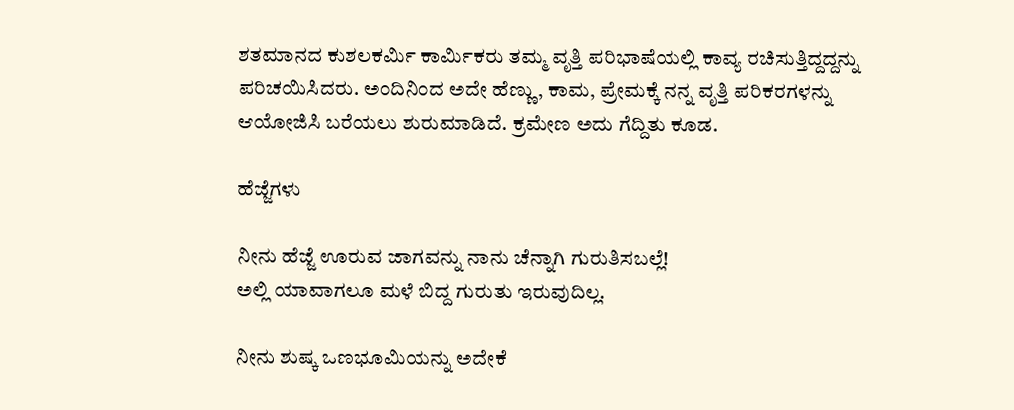ಶತಮಾನದ ಕುಶಲಕರ್ಮಿ ಕಾರ್ಮಿಕರು ತಮ್ಮ ವೃತ್ತಿ ಪರಿಭಾಷೆಯಲ್ಲಿ ಕಾವ್ಯ ರಚಿಸುತ್ತಿದ್ದದ್ದನ್ನು ಪರಿಚಯಿಸಿದರು. ಅಂದಿನಿಂದ ಅದೇ ಹೆಣ್ಣು, ಕಾಮ, ಪ್ರೇಮಕ್ಕೆ ನನ್ನ ವೃತ್ತಿ ಪರಿಕರಗಳನ್ನು ಆಯೋಜಿಸಿ ಬರೆಯಲು ಶುರುಮಾಡಿದೆ. ಕ್ರಮೇಣ ಅದು ಗೆದ್ದಿತು ಕೂಡ.

ಹೆಜ್ಜೆಗಳು

ನೀನು ಹೆಜ್ಜೆ ಊರುವ ಜಾಗವನ್ನು ನಾನು ಚೆನ್ನಾಗಿ ಗುರುತಿಸಬಲ್ಲೆ!
ಅಲ್ಲಿ ಯಾವಾಗಲೂ ಮಳೆ ಬಿದ್ದ ಗುರುತು ಇರುವುದಿಲ್ಲ.

ನೀನು ಶುಷ್ಕ ಒಣಭೂಮಿಯನ್ನು ಅದೇಕೆ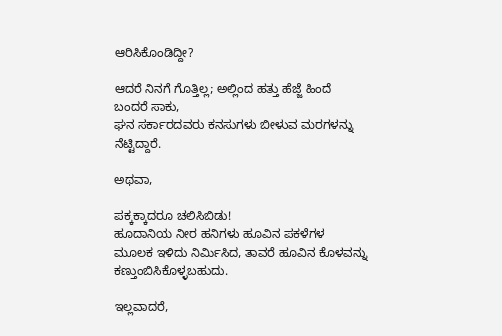ಆರಿಸಿಕೊಂಡಿದ್ದೀ?

ಆದರೆ ನಿನಗೆ ಗೊತ್ತಿಲ್ಲ; ಅಲ್ಲಿಂದ ಹತ್ತು ಹೆಜ್ಜೆ ಹಿಂದೆ ಬಂದರೆ ಸಾಕು,
ಘನ ಸರ್ಕಾರದವರು ಕನಸುಗಳು ಬೀಳುವ ಮರಗಳನ್ನು ನೆಟ್ಟಿದ್ದಾರೆ.

ಅಥವಾ,

ಪಕ್ಕಕ್ಕಾದರೂ ಚಲಿಸಿಬಿಡು!
ಹೂದಾನಿಯ ನೀರ ಹನಿಗಳು ಹೂವಿನ ಪಕಳೆಗಳ
ಮೂಲಕ ಇಳಿದು ನಿರ್ಮಿಸಿದ, ತಾವರೆ ಹೂವಿನ ಕೊಳವನ್ನು
ಕಣ್ತುಂಬಿಸಿಕೊಳ್ಳಬಹುದು.

ಇಲ್ಲವಾದರೆ,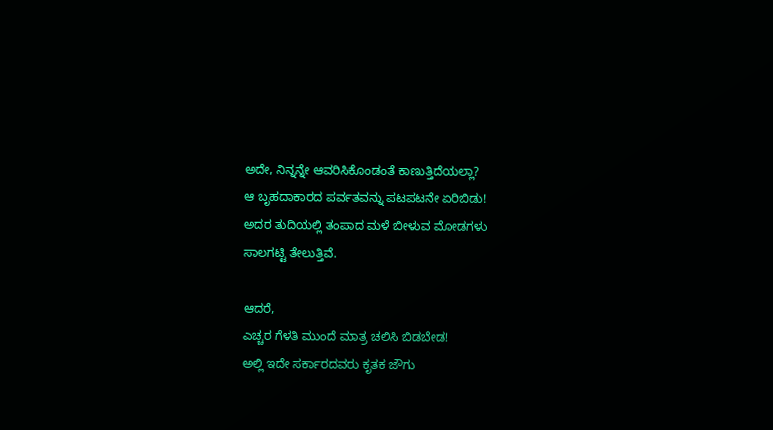ಅದೇ, ನಿನ್ನನ್ನೇ ಆವರಿಸಿಕೊಂಡಂತೆ ಕಾಣುತ್ತಿದೆಯಲ್ಲಾ?
ಆ ಬೃಹದಾಕಾರದ ಪರ್ವತವನ್ನು ಪಟಪಟನೇ ಏರಿಬಿಡು!
ಅದರ ತುದಿಯಲ್ಲಿ ತಂಪಾದ ಮಳೆ ಬೀಳುವ ಮೋಡಗಳು
ಸಾಲಗಟ್ಟಿ ತೇಲುತ್ತಿವೆ.

ಆದರೆ,
ಎಚ್ಚರ ಗೆಳತಿ ಮುಂದೆ ಮಾತ್ರ ಚಲಿಸಿ ಬಿಡಬೇಡ!
ಅಲ್ಲಿ ಇದೇ ಸರ್ಕಾರದವರು ಕೃತಕ ಜೌಗು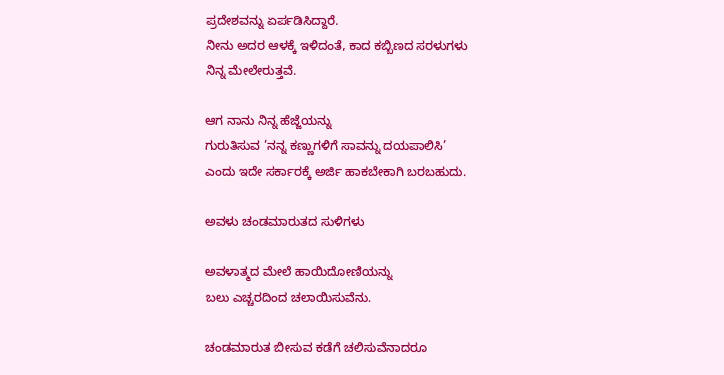ಪ್ರದೇಶವನ್ನು ಏರ್ಪಡಿಸಿದ್ದಾರೆ.
ನೀನು ಅದರ ಆಳಕ್ಕೆ ಇಳಿದಂತೆ, ಕಾದ ಕಬ್ಬಿಣದ ಸರಳುಗಳು
ನಿನ್ನ ಮೇಲೇರುತ್ತವೆ.

ಆಗ ನಾನು ನಿನ್ನ ಹೆಜ್ಜೆಯನ್ನು
ಗುರುತಿಸುವ ’ನನ್ನ ಕಣ್ಣುಗಳಿಗೆ ಸಾವನ್ನು ದಯಪಾಲಿಸಿ’
ಎಂದು ಇದೇ ಸರ್ಕಾರಕ್ಕೆ ಅರ್ಜಿ ಹಾಕಬೇಕಾಗಿ ಬರಬಹುದು.

ಅವಳು ಚಂಡಮಾರುತದ ಸುಳಿಗಳು

ಅವಳಾತ್ಮದ ಮೇಲೆ ಹಾಯಿದೋಣಿಯನ್ನು
ಬಲು ಎಚ್ಚರದಿಂದ ಚಲಾಯಿಸುವೆನು.

ಚಂಡಮಾರುತ ಬೀಸುವ ಕಡೆಗೆ ಚಲಿಸುವೆನಾದರೂ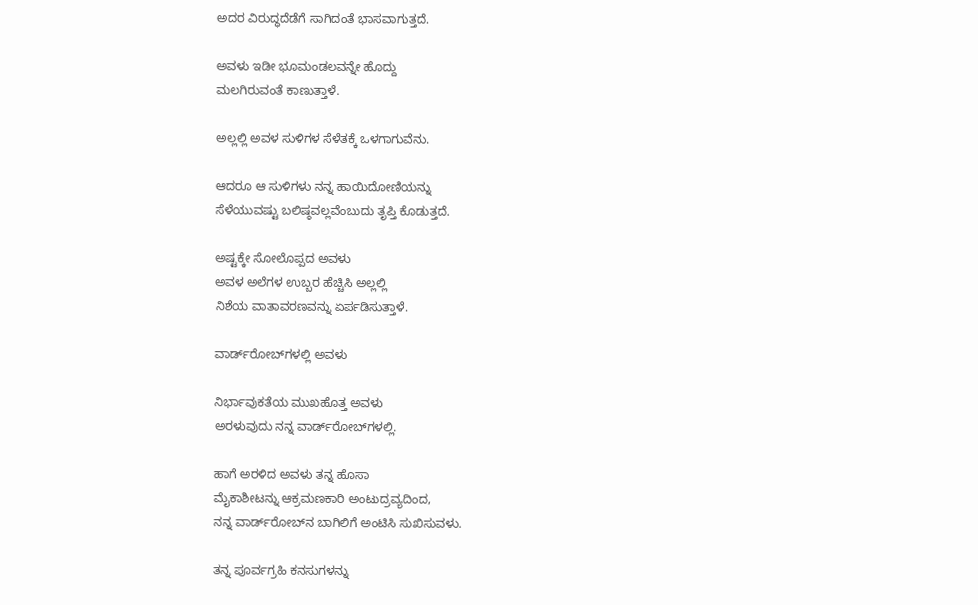ಅದರ ವಿರುದ್ಧದೆಡೆಗೆ ಸಾಗಿದಂತೆ ಭಾಸವಾಗುತ್ತದೆ.

ಅವಳು ಇಡೀ ಭೂಮಂಡಲವನ್ನೇ ಹೊದ್ದು
ಮಲಗಿರುವಂತೆ ಕಾಣುತ್ತಾಳೆ.

ಅಲ್ಲಲ್ಲಿ ಅವಳ ಸುಳಿಗಳ ಸೆಳೆತಕ್ಕೆ ಒಳಗಾಗುವೆನು.

ಆದರೂ ಆ ಸುಳಿಗಳು ನನ್ನ ಹಾಯಿದೋಣಿಯನ್ನು
ಸೆಳೆಯುವಷ್ಟು ಬಲಿಷ್ಠವಲ್ಲವೆಂಬುದು ತೃಪ್ತಿ ಕೊಡುತ್ತದೆ.

ಅಷ್ಟಕ್ಕೇ ಸೋಲೊಪ್ಪದ ಅವಳು
ಅವಳ ಅಲೆಗಳ ಉಬ್ಬರ ಹೆಚ್ಚಿಸಿ ಅಲ್ಲಲ್ಲಿ
ನಿಶೆಯ ವಾತಾವರಣವನ್ನು ಏರ್ಪಡಿಸುತ್ತಾಳೆ.

ವಾರ್ಡ್‌ರೋಬ್‌ಗಳಲ್ಲಿ ಅವಳು

ನಿರ್ಭಾವುಕತೆಯ ಮುಖಹೊತ್ತ ಅವಳು
ಅರಳುವುದು ನನ್ನ ವಾರ್ಡ್‌ರೋಬ್‌ಗಳಲ್ಲಿ.

ಹಾಗೆ ಅರಳಿದ ಅವಳು ತನ್ನ ಹೊಸಾ
ಮೈಕಾಶೀಟನ್ನು ಆಕ್ರಮಣಕಾರಿ ಅಂಟುದ್ರವ್ಯದಿಂದ,
ನನ್ನ ವಾರ್ಡ್‌ರೋಬ್‌ನ ಬಾಗಿಲಿಗೆ ಅಂಟಿಸಿ ಸುಖಿಸುವಳು.

ತನ್ನ ಪೂರ್ವಗ್ರಹಿ ಕನಸುಗಳನ್ನು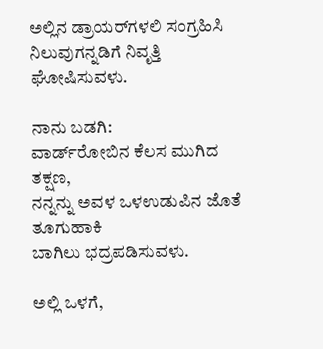ಅಲ್ಲಿನ ಡ್ರಾಯರ್‌ಗಳಲಿ ಸಂಗ್ರಹಿಸಿ
ನಿಲುವುಗನ್ನಡಿಗೆ ನಿವೃತ್ತಿ ಘೋಷಿಸುವಳು.

ನಾನು ಬಡಗಿ:
ವಾರ್ಡ್‌ರೋಬಿನ ಕೆಲಸ ಮುಗಿದ ತಕ್ಷಣ,
ನನ್ನನ್ನು ಅವಳ ಒಳಉಡುಪಿನ ಜೊತೆ ತೂಗುಹಾಕಿ
ಬಾಗಿಲು ಭದ್ರಪಡಿಸುವಳು.

ಅಲ್ಲಿ ಒಳಗೆ,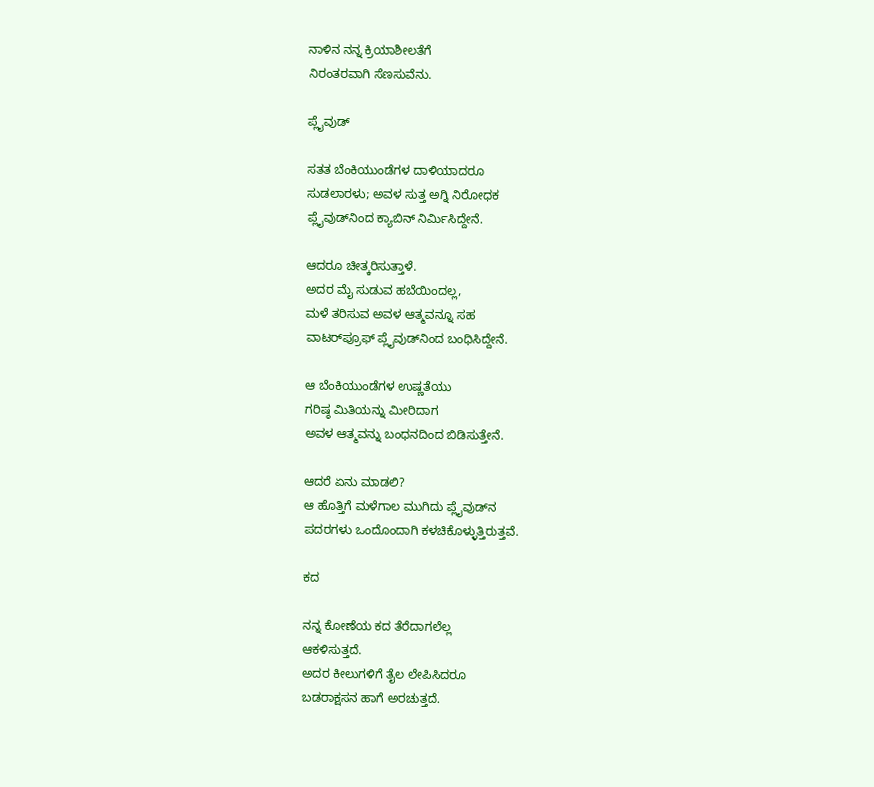ನಾಳಿನ ನನ್ನ ಕ್ರಿಯಾಶೀಲತೆಗೆ
ನಿರಂತರವಾಗಿ ಸೆಣಸುವೆನು.

ಪ್ಲೈವುಡ್

ಸತತ ಬೆಂಕಿಯುಂಡೆಗಳ ದಾಳಿಯಾದರೂ
ಸುಡಲಾರಳು; ಅವಳ ಸುತ್ತ ಅಗ್ನಿ ನಿರೋಧಕ
ಪ್ಲೈವುಡ್‌ನಿಂದ ಕ್ಯಾಬಿನ್ ನಿರ್ಮಿಸಿದ್ದೇನೆ.

ಆದರೂ ಚೀತ್ಕರಿಸುತ್ತಾಳೆ.
ಅದರ ಮೈ ಸುಡುವ ಹಬೆಯಿಂದಲ್ಲ,
ಮಳೆ ತರಿಸುವ ಅವಳ ಆತ್ಮವನ್ನೂ ಸಹ
ವಾಟರ್‌ಪ್ರೂಫ್ ಪ್ಲೈವುಡ್‌ನಿಂದ ಬಂಧಿಸಿದ್ದೇನೆ.

ಆ ಬೆಂಕಿಯುಂಡೆಗಳ ಉಷ್ಣತೆಯು
ಗರಿಷ್ಠ ಮಿತಿಯನ್ನು ಮೀರಿದಾಗ
ಅವಳ ಆತ್ಮವನ್ನು ಬಂಧನದಿಂದ ಬಿಡಿಸುತ್ತೇನೆ.

ಆದರೆ ಏನು ಮಾಡಲಿ?
ಆ ಹೊತ್ತಿಗೆ ಮಳೆಗಾಲ ಮುಗಿದು ಪ್ಲೈವುಡ್‌ನ
ಪದರಗಳು ಒಂದೊಂದಾಗಿ ಕಳಚಿಕೊಳ್ಳುತ್ತಿರುತ್ತವೆ.

ಕದ

ನನ್ನ ಕೋಣೆಯ ಕದ ತೆರೆದಾಗಲೆಲ್ಲ
ಆಕಳಿಸುತ್ತದೆ.
ಅದರ ಕೀಲುಗಳಿಗೆ ತೈಲ ಲೇಪಿಸಿದರೂ
ಬಡರಾಕ್ಷಸನ ಹಾಗೆ ಅರಚುತ್ತದೆ.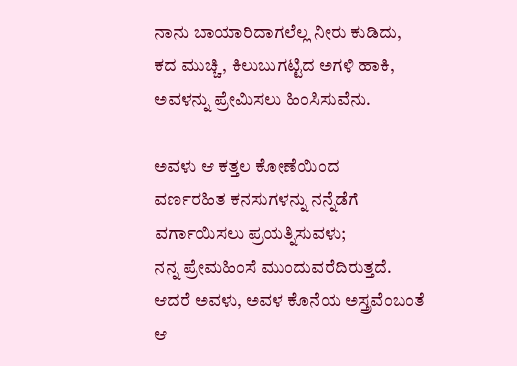ನಾನು ಬಾಯಾರಿದಾಗಲೆಲ್ಲ ನೀರು ಕುಡಿದು,
ಕದ ಮುಚ್ಚಿ, ಕಿಲುಬುಗಟ್ಟಿದ ಅಗಳಿ ಹಾಕಿ,
ಅವಳನ್ನು ಪ್ರೇಮಿಸಲು ಹಿಂಸಿಸುವೆನು.

ಅವಳು ಆ ಕತ್ತಲ ಕೋಣೆಯಿಂದ
ವರ್ಣರಹಿತ ಕನಸುಗಳನ್ನು ನನ್ನೆಡೆಗೆ
ವರ್ಗಾಯಿಸಲು ಪ್ರಯತ್ನಿಸುವಳು;
ನನ್ನ ಪ್ರೇಮಹಿಂಸೆ ಮುಂದುವರೆದಿರುತ್ತದೆ.
ಆದರೆ ಅವಳು, ಅವಳ ಕೊನೆಯ ಅಸ್ತ್ರವೆಂಬಂತೆ
ಆ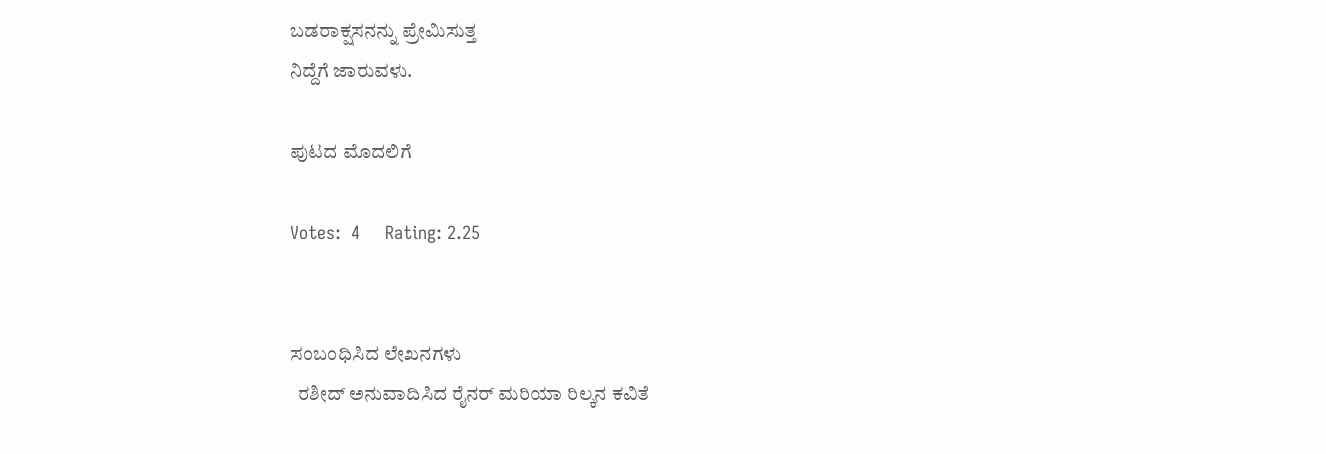ಬಡರಾಕ್ಷಸನನ್ನು ಪ್ರೇಮಿಸುತ್ತ
ನಿದ್ದೆಗೆ ಜಾರುವಳು.

ಪುಟದ ಮೊದಲಿಗೆ

Votes:  4     Rating: 2.25


ಸಂಬಂಧಿಸಿದ ಲೇಖನಗಳು
  ರಶೀದ್ ಅನುವಾದಿಸಿದ ರೈನರ್ ಮರಿಯಾ ರಿಲ್ಕನ ಕವಿತೆ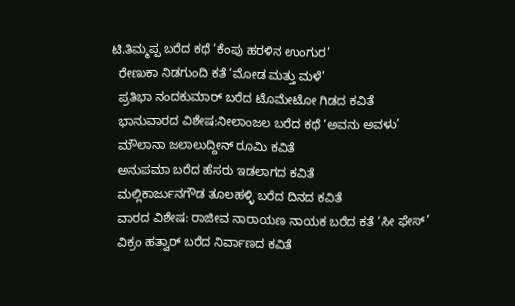ಟಿ.ತಿಮ್ಮಪ್ಪ ಬರೆದ ಕಥೆ ‘ಕೆಂಪು ಹರಳಿನ ಉಂಗುರ’
  ರೇಣುಕಾ ನಿಡಗುಂದಿ ಕತೆ ‘ಮೋಡ ಮತ್ತು ಮಳೆ’
  ಪ್ರತಿಭಾ ನಂದಕುಮಾರ್ ಬರೆದ ಟೊಮೇಟೋ ಗಿಡದ ಕವಿತೆ
  ಭಾನುವಾರದ ವಿಶೇಷ:ನೀಲಾಂಜಲ ಬರೆದ ಕಥೆ ‘ಅವನು ಅವಳು’
  ಮೌಲಾನಾ ಜಲಾಲುದ್ದೀನ್ ರೂಮಿ ಕವಿತೆ
  ಅನುಪಮಾ ಬರೆದ ಹೆಸರು ಇಡಲಾಗದ ಕವಿತೆ
  ಮಲ್ಲಿಕಾರ್ಜುನಗೌಡ ತೂಲಹಳ್ಳಿ ಬರೆದ ದಿನದ ಕವಿತೆ
  ವಾರದ ವಿಶೇಷ: ರಾಜೀವ ನಾರಾಯಣ ನಾಯಕ ಬರೆದ ಕತೆ ‘ಸೀ ಫೇಸ್’
  ವಿಕ್ರಂ ಹತ್ವಾರ್ ಬರೆದ ನಿರ್ವಾಣದ ಕವಿತೆ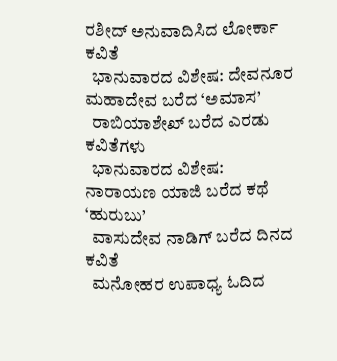ರಶೀದ್ ಅನುವಾದಿಸಿದ ಲೋರ್ಕಾ ಕವಿತೆ
  ಭಾನುವಾರದ ವಿಶೇಷ: ದೇವನೂರ ಮಹಾದೇವ ಬರೆದ ‘ಅಮಾಸ’
  ರಾಬಿಯಾಶೇಖ್ ಬರೆದ ಎರಡು ಕವಿತೆಗಳು
  ಭಾನುವಾರದ ವಿಶೇಷ: ನಾರಾಯಣ ಯಾಜಿ ಬರೆದ ಕಥೆ ‘ಹುರುಬು’
  ವಾಸುದೇವ ನಾಡಿಗ್ ಬರೆದ ದಿನದ ಕವಿತೆ
  ಮನೋಹರ ಉಪಾಧ್ಯ ಓದಿದ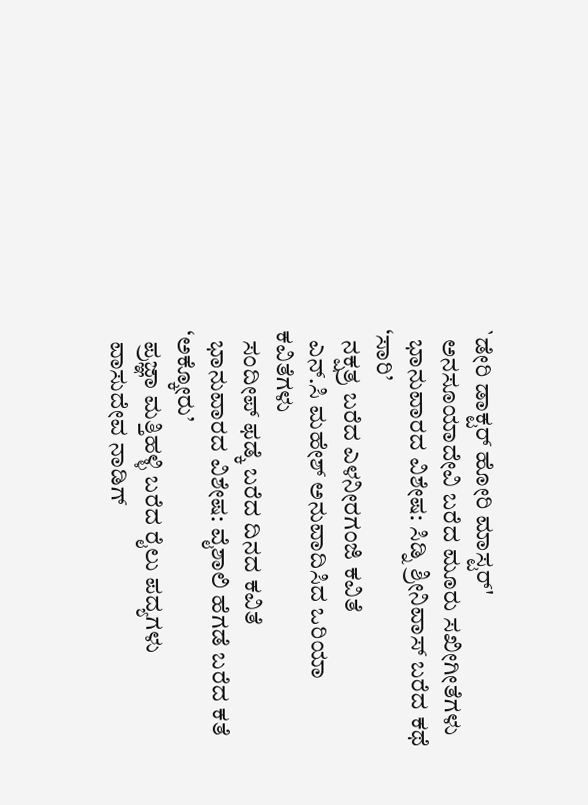`ಡೇರಿ ಡಾಕ್ಟರ್ ಹೋರಿ ಮಾಸ್ಟರ್'
  ಅನಸೂಯಾದೇವಿ ಬರೆದ ಮೂರು ಸಖೀಗೀತೆಗಳು
  ಭಾನುವಾರದ ವಿಶೇಷ: ಸಿಡ್ನಿ ಶ್ರೀನಿವಾಸ್ ಬರೆದ ಕಥೆ ‘ಸಾರಿ’
  ನಕ್ಷತ್ರ ಬರೆದ ಎಳನೀರಗಂಜಿ ಕವಿತೆ
  ಎನ್.ಸಿ ಮಹೇಶ್ ಅನುವಾದಿಸಿದ ಒರಿಯಾ ಕವಿತೆಗಳು
  ಸಂದೀಪ್ ಫಡ್ಕೆ ಬರೆದ ದಿನದ ಕವಿತೆ
  ಭಾನುವಾರದ ವಿಶೇಷ: ವೈಶಾಲಿ ಹೆಗಡೆ ಬರೆದ ಕತೆ ‘ಅಕ್ಕೋರು’
  ಪ್ರಜ್ಞಾ ಮತ್ತಿಹಳ್ಳಿ ಬರೆದ ರೈಲು ಪದ್ಯಗಳು
  ವಾಸುದೇವ ನಾಡಿಗ್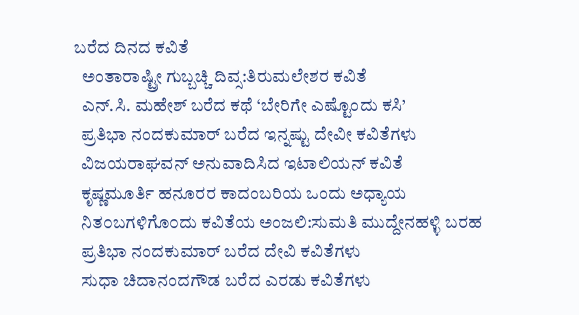ಬರೆದ ದಿನದ ಕವಿತೆ
  ಅಂತಾರಾಷ್ಟ್ರೀ ಗುಬ್ಬಚ್ಚಿ ದಿವ್ಸ:ತಿರುಮಲೇಶರ ಕವಿತೆ
  ಎನ್.ಸಿ. ಮಹೇಶ್ ಬರೆದ ಕಥೆ ‘ಬೇರಿಗೇ ಎಷ್ಟೊಂದು ಕಸಿ’
  ಪ್ರತಿಭಾ ನಂದಕುಮಾರ್ ಬರೆದ ಇನ್ನಷ್ಟು ದೇವೀ ಕವಿತೆಗಳು
  ವಿಜಯರಾಘವನ್ ಅನುವಾದಿಸಿದ ಇಟಾಲಿಯನ್ ಕವಿತೆ
  ಕೃಷ್ಣಮೂರ್ತಿ ಹನೂರರ ಕಾದಂಬರಿಯ ಒಂದು ಅಧ್ಯಾಯ
  ನಿತ೦ಬಗಳಿಗೊ೦ದು ಕವಿತೆಯ ಅಂಜಲಿ:ಸುಮತಿ ಮುದ್ದೇನಹಳ್ಳಿ ಬರಹ
  ಪ್ರತಿಭಾ ನಂದಕುಮಾರ್ ಬರೆದ ದೇವಿ ಕವಿತೆಗಳು
  ಸುಧಾ ಚಿದಾನಂದಗೌಡ ಬರೆದ ಎರಡು ಕವಿತೆಗಳು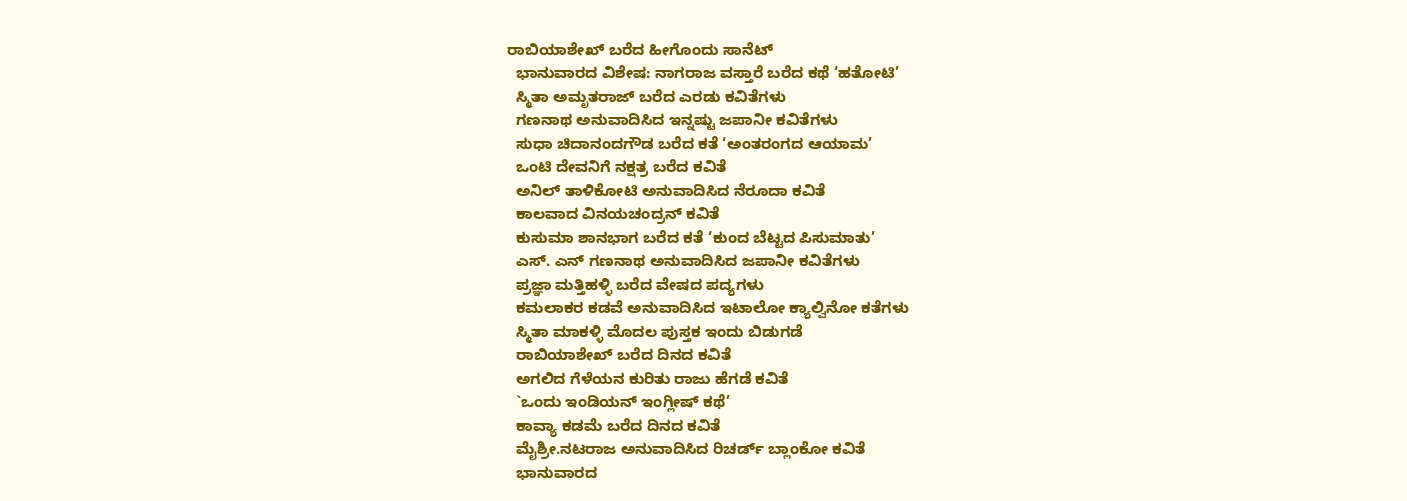ರಾಬಿಯಾಶೇಖ್ ಬರೆದ ಹೀಗೊಂದು ಸಾನೆಟ್
  ಭಾನುವಾರದ ವಿಶೇಷ: ನಾಗರಾಜ ವಸ್ತಾರೆ ಬರೆದ ಕಥೆ ‘ಹತೋಟಿ’
  ಸ್ಮಿತಾ ಅಮೃತರಾಜ್ ಬರೆದ ಎರಡು ಕವಿತೆಗಳು
  ಗಣನಾಥ ಅನುವಾದಿಸಿದ ಇನ್ನಷ್ಟು ಜಪಾನೀ ಕವಿತೆಗಳು
  ಸುಧಾ ಚಿದಾನಂದಗೌಡ ಬರೆದ ಕತೆ ‘ಅಂತರಂಗದ ಆಯಾಮ’
  ಒಂಟಿ ದೇವನಿಗೆ ನಕ್ಷತ್ರ ಬರೆದ ಕವಿತೆ
  ಅನಿಲ್ ತಾಳಿಕೋಟಿ ಅನುವಾದಿಸಿದ ನೆರೂದಾ ಕವಿತೆ
  ಕಾಲವಾದ ವಿನಯಚಂದ್ರನ್ ಕವಿತೆ
  ಕುಸುಮಾ ಶಾನಭಾಗ ಬರೆದ ಕತೆ ‘ಕುಂದ ಬೆಟ್ಟದ ಪಿಸುಮಾತು’
  ಎಸ್. ಎನ್ ಗಣನಾಥ ಅನುವಾದಿಸಿದ ಜಪಾನೀ ಕವಿತೆಗಳು
  ಪ್ರಜ್ಞಾ ಮತ್ತಿಹಳ್ಳಿ ಬರೆದ ವೇಷದ ಪದ್ಯಗಳು
  ಕಮಲಾಕರ ಕಡವೆ ಅನುವಾದಿಸಿದ ಇಟಾಲೋ ಕ್ಯಾಲ್ವಿನೋ ಕತೆಗಳು
  ಸ್ಮಿತಾ ಮಾಕಳ್ಳಿ ಮೊದಲ ಪುಸ್ತಕ ಇಂದು ಬಿಡುಗಡೆ
  ರಾಬಿಯಾಶೇಖ್ ಬರೆದ ದಿನದ ಕವಿತೆ
  ಅಗಲಿದ ಗೆಳೆಯನ ಕುರಿತು ರಾಜು ಹೆಗಡೆ ಕವಿತೆ
  `ಒಂದು ಇಂಡಿಯನ್ ಇಂಗ್ಲೀಷ್ ಕಥೆ’
  ಕಾವ್ಯಾ ಕಡಮೆ ಬರೆದ ದಿನದ ಕವಿತೆ
  ಮೈಶ್ರೀ.ನಟರಾಜ ಅನುವಾದಿಸಿದ ರಿಚರ್ಡ್ ಬ್ಲಾಂಕೋ ಕವಿತೆ
  ಭಾನುವಾರದ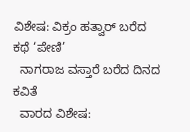ವಿಶೇಷ: ವಿಕ್ರಂ ಹತ್ವಾರ್ ಬರೆದ ಕಥೆ ‘ಪೇಣಿ’
  ನಾಗರಾಜ ವಸ್ತಾರೆ ಬರೆದ ದಿನದ ಕವಿತೆ
  ವಾರದ ವಿಶೇಷ: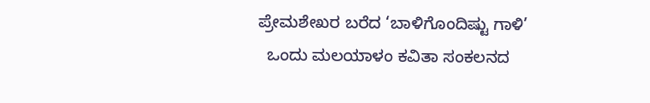ಪ್ರೇಮಶೇಖರ ಬರೆದ ‘ಬಾಳಿಗೊಂದಿಷ್ಟು ಗಾಳಿ’
  ಒಂದು ಮಲಯಾಳಂ ಕವಿತಾ ಸಂಕಲನದ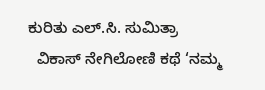ಕುರಿತು ಎಲ್.ಸಿ. ಸುಮಿತ್ರಾ
  ವಿಕಾಸ್ ನೇಗಿಲೋಣಿ ಕಥೆ ‘ನಮ್ಮ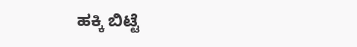ಹಕ್ಕಿ ಬಿಟ್ಟೆ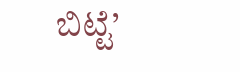ಬಿಟ್ಟೆ’